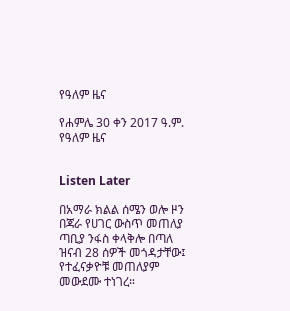የዓለም ዜና

የሐምሌ 30 ቀን 2017 ዓ.ም. የዓለም ዜና


Listen Later

በአማራ ክልል ሰሜን ወሎ ዞን በጃራ የሀገር ውስጥ መጠለያ ጣቢያ ንፋስ ቀላቅሎ በጣለ ዝናብ 28 ሰዎች መጎዳታቸው፤ የተፈናቃዮቹ መጠለያም መውደሙ ተነገረ።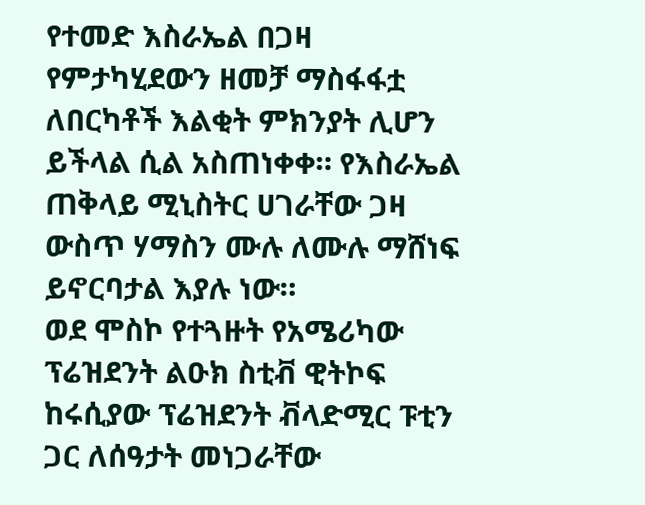የተመድ እስራኤል በጋዛ የምታካሂደውን ዘመቻ ማስፋፋቷ ለበርካቶች እልቂት ምክንያት ሊሆን ይችላል ሲል አስጠነቀቀ። የእስራኤል ጠቅላይ ሚኒስትር ሀገራቸው ጋዛ ውስጥ ሃማስን ሙሉ ለሙሉ ማሸነፍ ይኖርባታል እያሉ ነው።
ወደ ሞስኮ የተጓዙት የአሜሪካው ፕሬዝደንት ልዑክ ስቲቭ ዊትኮፍ ከሩሲያው ፕሬዝደንት ቭላድሚር ፑቲን ጋር ለሰዓታት መነጋራቸው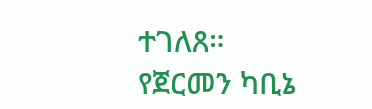ተገለጸ።
የጀርመን ካቢኔ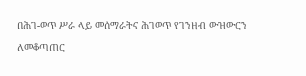በሕገ-ወጥ ሥራ ላይ መሰማራትና ሕገወጥ የገንዘብ ውዝውርን ለመቆጣጠር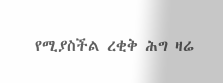የሚያስችል ረቂቅ ሕግ ዛሬ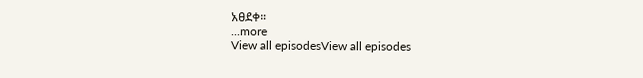አፀደቀ።
...more
View all episodesView all episodes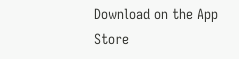Download on the App Store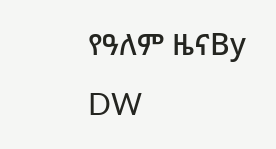የዓለም ዜናBy DW